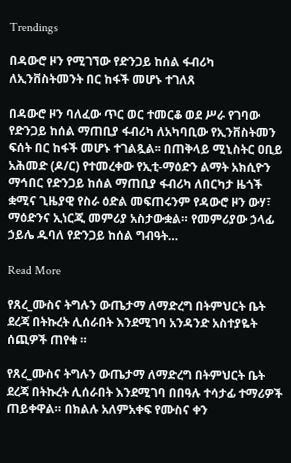Trendings

በዳውሮ ዞን የሚገኘው የድንጋይ ከሰል ፋብሪካ ለኢንቨስትመንት በር ከፋች መሆኑ ተገለጸ

በዳውሮ ዞን ባለፈው ጥር ወር ተመርቆ ወደ ሥራ የገባው የድንጋይ ከሰል ማጠቢያ ፋብሪካ ለአካባቢው የኢንቨስትመን ፍሰት በር ከፋች መሆኑ ተገልጿል፡፡ በጠቅላይ ሚኒስትር ዐቢይ አሕመድ (ዶ/ር) የተመረቀው የኢቲ-ማዕድን ልማት አክሲዮን ማኅበር የድንጋይ ከሰል ማጠቢያ ፋብሪካ ለበርካታ ዜጎች ቋሚና ጊዜያዊ የስራ ዕድል መፍጠሩንም የዳውሮ ዞን ውሃ፣ ማዕድንና ኢነርጂ መምሪያ አስታውቋል። የመምሪያው ኃላፊ ኃይሌ ዱባለ የድንጋይ ከሰል ግብዓት…

Read More

የጸረ_ሙስና ትግሉን ውጤታማ ለማድረግ በትምህርት ቤት ደረጃ በትኩረት ሊሰራበት እንደሚገባ አንዳንድ አስተያዬት ሰጪዎች ጠየቁ ።

የጸረ_ሙስና ትግሉን ውጤታማ ለማድረግ በትምህርት ቤት ደረጃ በትኩረት ሊሰራበት እንደሚገባ በበዓሉ ተሳታፊ ተማሪዎች ጠይቀዋል። በክልሉ አለምአቀፍ የሙስና ቀን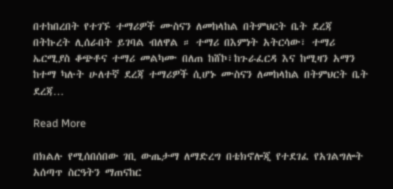በተከበረበት የተገኙ ተማሪዎች ሙስናን ለመከላከል በትምህርት ቤት ደረጃ በትኩረት ሊሰራበት ይገባል ብለዋል ። ተማሪ በእምነት አትርሳው፣ ተማሪ ኤርሚያስ ቆጭቶና ተማሪ መልካሙ በለጠ ከሸኮ፣ከጉራፈርዳ እና ከሚዛን አማን ከተማ ካሉት ሁለተኛ ደረጃ ተማሪዎች ሲሆኑ ሙስናን ለመከላከል በትምህርት ቤት ደረጃ…

Read More

በክልሉ የሚሰበሰበው ገቢ ውጤታማ ለማድረግ በቴክኖሎጂ የተደገፈ የአገልግሎት አሰጣጥ ስርዓትን ማጠናከር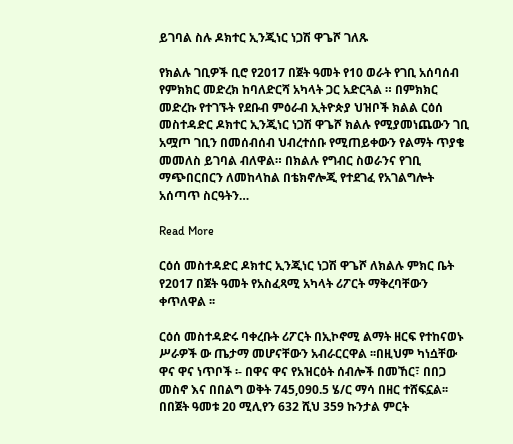ይገባል ስሉ ዶክተር ኢንጂነር ነጋሽ ዋጌሾ ገለጹ

የክልሉ ገቢዎች ቢሮ የ2017 በጀት ዓመት የ10 ወራት የገቢ አሰባሰብ የምክክር መድረክ ከባለድርሻ አካላት ጋር አድርጓል ። በምክክር መድረኩ የተገኙት የደቡብ ምዕራብ ኢትዮጵያ ህዝቦች ክልል ርዕሰ መስተዳድር ዶክተር ኢንጂነር ነጋሽ ዋጌሾ ክልሉ የሚያመነጨውን ገቢ አሟጦ ገቢን በመሰብሰብ ህብረተሰቡ የሚጠይቀውን የልማት ጥያቄ መመለስ ይገባል ብለዋል። በክልሉ የግብር ስወራንና የገቢ ማጭበርበርን ለመከላከል በቴክኖሎጂ የተደገፈ የአገልግሎት አሰጣጥ ስርዓትን…

Read More

ርዕሰ መስተዳድር ዶክተር ኢንጂነር ነጋሽ ዋጌሾ ለክልሉ ምክር ቤት የ2017 በጀት ዓመት የአስፈጻሚ አካላት ሪፖርት ማቅረባቸውን ቀጥለዋል ፡፡

ርዕሰ መስተዳድሩ ባቀረቡት ሪፖርት በኢኮኖሚ ልማት ዘርፍ የተከናወኑ ሥራዎች ው ጤታማ መሆናቸውን አብራርርዋል ፡፡በዚህም ካነሷቸው ዋና ዋና ነጥቦች ፡- በዋና ዋና የአዝርዕት ሰብሎች በመኸር፣ በበጋ መስኖ እና በበልግ ወቅት 745,090.5 ሄ/ር ማሳ በዘር ተሸፍኗል፡፡ በበጀት ዓመቱ 20 ሚሊየን 632 ሺህ 359 ኩንታል ምርት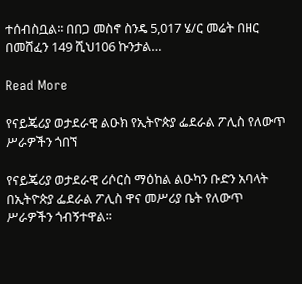ተሰብስቧል፡፡ በበጋ መስኖ ስንዴ 5,017 ሄ/ር መሬት በዘር በመሸፈን 149 ሺህ106 ኩንታል…

Read More

የናይጄሪያ ወታደራዊ ልዑክ የኢትዮጵያ ፌደራል ፖሊስ የለውጥ ሥራዎችን ጎበኘ

የናይጄሪያ ወታደራዊ ሪሶርስ ማዕከል ልዑካን ቡድን አባላት በኢትዮጵያ ፌደራል ፖሊስ ዋና መሥሪያ ቤት የለውጥ ሥራዎችን ጎብኝተዋል፡፡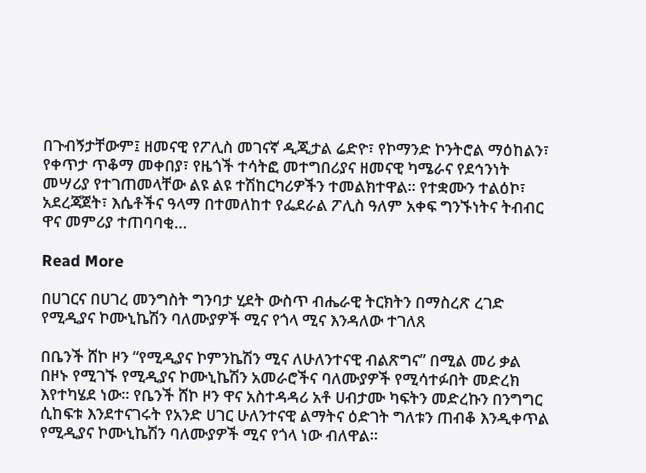በጉብኝታቸውም፤ ዘመናዊ የፖሊስ መገናኛ ዲጂታል ሬድዮ፣ የኮማንድ ኮንትሮል ማዕከልን፣ የቀጥታ ጥቆማ መቀበያ፣ የዜጎች ተሳትፎ መተግበሪያና ዘመናዊ ካሜራና የደኅንነት መሣሪያ የተገጠመላቸው ልዩ ልዩ ተሽከርካሪዎችን ተመልክተዋል፡፡ የተቋሙን ተልዕኮ፣ አደረጃጀት፣ እሴቶችና ዓላማ በተመለከተ የፌደራል ፖሊስ ዓለም አቀፍ ግንኙነትና ትብብር ዋና መምሪያ ተጠባባቂ…

Read More

በሀገርና በሀገረ መንግስት ግንባታ ሂደት ውስጥ ብሔራዊ ትርክትን በማስረጽ ረገድ የሚዲያና ኮሙኒኬሽን ባለሙያዎች ሚና የጎላ ሚና እንዳለው ተገለጸ

በቤንች ሸኮ ዞን “የሚዲያና ኮምንኬሽን ሚና ለሁለንተናዊ ብልጽግና” በሚል መሪ ቃል በዞኑ የሚገኙ የሚዲያና ኮሙኒኬሽን አመራሮችና ባለሙያዎች የሚሳተፉበት መድረክ እየተካሄደ ነው። የቤንች ሸኮ ዞን ዋና አስተዳዳሪ አቶ ሀብታሙ ካፍትን መድረኩን በንግግር ሲከፍቱ እንደተናገሩት የአንድ ሀገር ሁለንተናዊ ልማትና ዕድገት ግለቱን ጠብቆ እንዲቀጥል የሚዲያና ኮሙኒኬሽን ባለሙያዎች ሚና የጎላ ነው ብለዋል።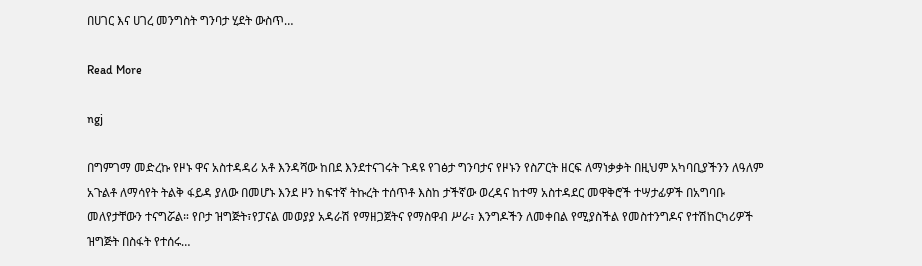በሀገር እና ሀገረ መንግስት ግንባታ ሂደት ውስጥ…

Read More

ngj

በግምገማ መድረኩ የዞኑ ዋና አስተዳዳሪ አቶ እንዳሻው ከበደ እንደተናገሩት ጉዳዩ የገፅታ ግንባታና የዞኑን የስፖርት ዘርፍ ለማነቃቃት በዚህም አካባቢያችንን ለዓለም አጉልቶ ለማሳየት ትልቅ ፋይዳ ያለው በመሆኑ እንደ ዞን ከፍተኛ ትኩረት ተሰጥቶ እስከ ታችኛው ወረዳና ከተማ አስተዳደር መዋቅሮች ተሣታፊዎች በአግባቡ መለየታቸውን ተናግሯል። የቦታ ዝግጅት፣የፓናል መወያያ አዳራሽ የማዘጋጀትና የማስዋብ ሥራ፣ እንግዶችን ለመቀበል የሚያስችል የመስተንግዶና የተሽከርካሪዎች ዝግጅት በስፋት የተሰሩ…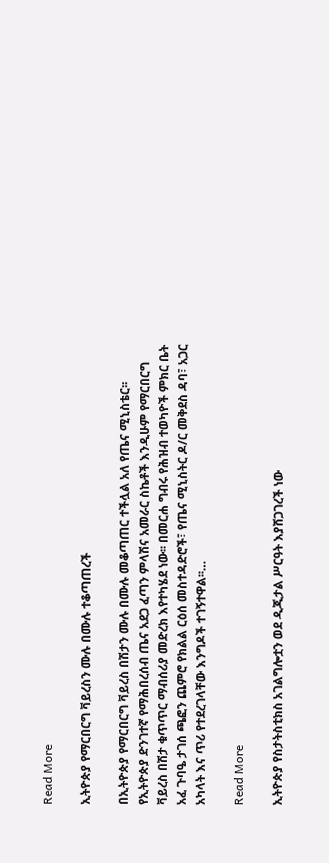Read More

ኢትዮጵያ የማርበርግ ቫይረስን ሙሉ በሙሉ ተቆጣጠረች

በኢትዮጵያ የማርበርግ ቫይረስ በሽታን ሙሉ በሙሉ መቆጣጠር ተችሏል አለ የጤና ሚኒስቴር፡፡ የኢትዮጵያ ድንገተኛ የማሕበረሰብ ጤና አደጋ ፈጣን ምላሽና አመራር ስኬቶች እንዲሁም የማርበርግ ቫይረስ በሽታ ቁጥጥር ማብሰሪያ መድረክ እየተካሄደ ነው፡፡ በመርሐ ግብሩ የሕዝብ ተወካዮች ምክር ቤት አፈ ጉባዔ ታገሰ ጫፎን ጨምሮ የክልል ርዕሰ መስተዳድሮች፣ የጤና ሚኒስትር ዶ/ር መቅደስ ዳባ፣ አጋር አካላት እና ጥሪ የተደረገላቸው እንግዶች ተገኝተዋል፡፡…

Read More

ኢትዮጵያ የስታትስቲክስ አገልግሎቷን ወደ ዲጂታል ሥርዓት እያሸጋገረች ነው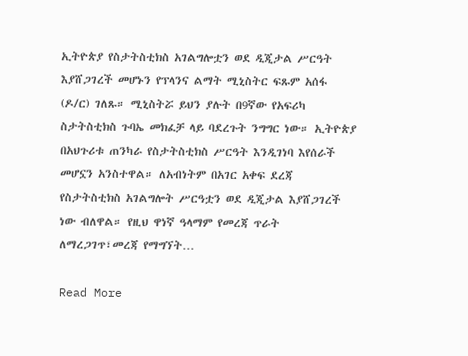ኢትዮጵያ የስታትስቲክስ አገልግሎቷን ወደ ዲጂታል ሥርዓት እያሸጋገረች መሆኑን የፕላንና ልማት ሚኒስትር ፍጹም አሰፋ (ዶ/ር) ገለጹ። ሚኒስትሯ ይህን ያሉት በ9ኛው የአፍሪካ ስታትስቲክስ ጉባኤ መክፈቻ ላይ ባደረጉት ንግግር ነው። ኢትዮጵያ በአህጉሪቱ ጠንካራ የስታትስቲክስ ሥርዓት እንዲገነባ እየሰራች መሆኗን አንስተዋል። ለአብነትም በአገር አቀፍ ደረጃ የስታትስቲክስ አገልግሎት ሥርዓቷን ወደ ዲጂታል እያሸጋገረች ነው ብለዋል። የዚህ ዋነኛ ዓላማም የመረጃ ጥራት ለማረጋገጥ፣መረጃ የማግኘት…

Read More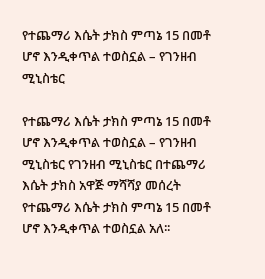የተጨማሪ እሴት ታክስ ምጣኔ 15 በመቶ ሆኖ እንዲቀጥል ተወስኗል – የገንዘብ ሚኒስቴር

የተጨማሪ እሴት ታክስ ምጣኔ 15 በመቶ ሆኖ እንዲቀጥል ተወስኗል – የገንዘብ ሚኒስቴር የገንዘብ ሚኒስቴር በተጨማሪ እሴት ታክስ አዋጅ ማሻሻያ መሰረት የተጨማሪ እሴት ታክስ ምጣኔ 15 በመቶ ሆኖ እንዲቀጥል ተወስኗል አለ፡፡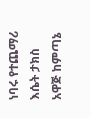ነባሩ የተጨማሪ እሴት ታክስ አዋጅ ከምጣኔ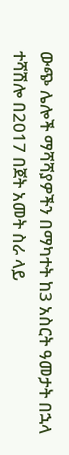ውጭ ሌሎች ማሻሻያዎችን በማካተት ከ3 አስርት ዓመታት በኋላ ተሻሽሎ በ2017 በጀት አመት ስራ ላይ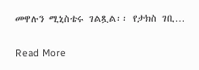መዋሉን ሚኒስቴሩ ገልጿል፡፡ የታክስ ገቢ…

Read More